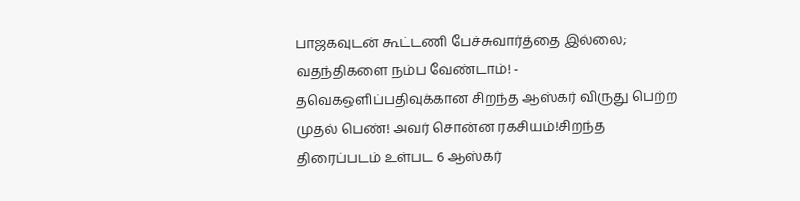பாஜகவுடன் கூட்டணி பேச்சுவார்த்தை இல்லை; வதந்திகளை நம்ப வேண்டாம்! - தவெகஒளிப்பதிவுக்கான சிறந்த ஆஸ்கர் விருது பெற்ற முதல் பெண்! அவர் சொன்ன ரகசியம்!சிறந்த திரைப்படம் உள்பட 6 ஆஸ்கர்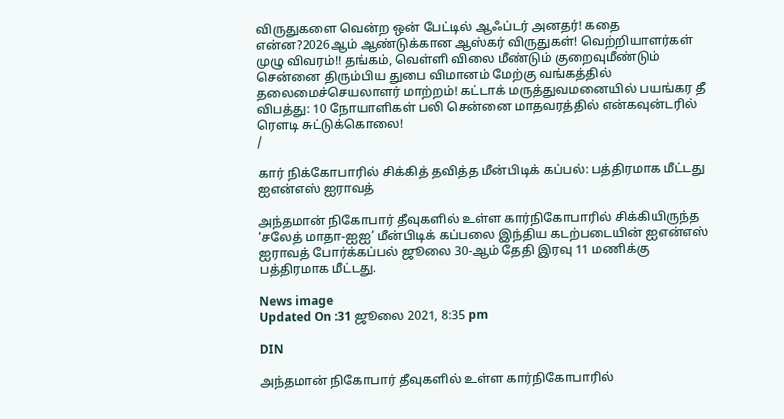விருதுகளை வென்ற ஒன் பேட்டில் ஆஃப்டர் அனதர்! கதை என்ன?2026ஆம் ஆண்டுக்கான ஆஸ்கர் விருதுகள்! வெற்றியாளர்கள் முழு விவரம்!! தங்கம், வெள்ளி விலை மீண்டும் குறைவுமீண்டும் சென்னை திரும்பிய துபை விமானம் மேற்கு வங்கத்தில் தலைமைச்செயலாளர் மாற்றம்! கட்டாக் மருத்துவமனையில் பயங்கர தீ விபத்து: 10 நோயாளிகள் பலி சென்னை மாதவரத்தில் என்கவுன்டரில் ரௌடி சுட்டுக்கொலை!
/

கார் நிக்கோபாரில் சிக்கித் தவித்த மீன்பிடிக் கப்பல்: பத்திரமாக மீட்டது ஐஎன்எஸ் ஐராவத்

அந்தமான் நிகோபார் தீவுகளில் உள்ள கார்நிகோபாரில் சிக்கியிருந்த ‘சலேத் மாதா-ஐஐ’ மீன்பிடிக் கப்பலை இந்திய கடற்படையின் ஐஎன்எஸ் ஐராவத் போர்க்கப்பல் ஜூலை 30-ஆம் தேதி இரவு 11 மணிக்கு பத்திரமாக மீட்டது.

News image
Updated On :31 ஜூலை 2021, 8:35 pm

DIN

அந்தமான் நிகோபார் தீவுகளில் உள்ள கார்நிகோபாரில்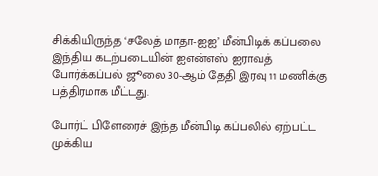சிக்கியிருந்த ‘சலேத் மாதா-ஐஐ’ மீன்பிடிக் கப்பலை இந்திய கடற்படையின் ஐஎன்எஸ் ஐராவத் போர்க்கப்பல் ஜூலை 30-ஆம் தேதி இரவு 11 மணிக்கு பத்திரமாக மீட்டது.

போர்ட் பிளேரைச் இந்த மீன்பிடி கப்பலில் ஏற்பட்ட முக்கிய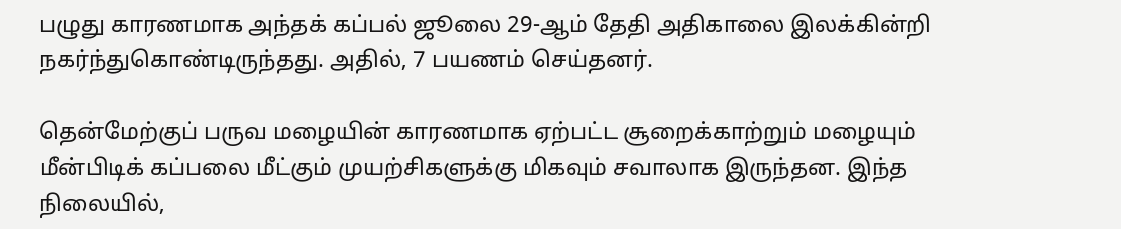பழுது காரணமாக அந்தக் கப்பல் ஜூலை 29-ஆம் தேதி அதிகாலை இலக்கின்றி நகர்ந்துகொண்டிருந்தது. அதில், 7 பயணம் செய்தனர்.

தென்மேற்குப் பருவ மழையின் காரணமாக ஏற்பட்ட சூறைக்காற்றும் மழையும் மீன்பிடிக் கப்பலை மீட்கும் முயற்சிகளுக்கு மிகவும் சவாலாக இருந்தன. இந்த நிலையில்,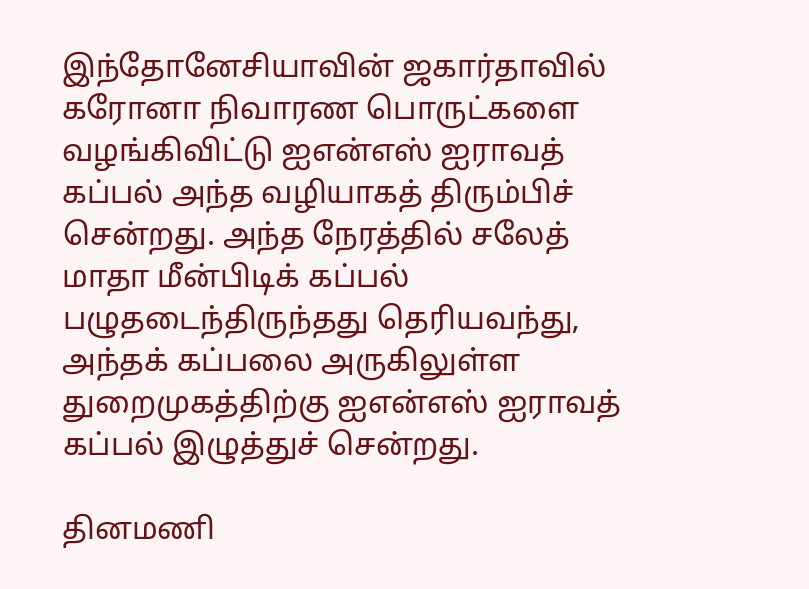இந்தோனேசியாவின் ஜகார்தாவில் கரோனா நிவாரண பொருட்களை வழங்கிவிட்டு ஐஎன்எஸ் ஐராவத் கப்பல் அந்த வழியாகத் திரும்பிச் சென்றது. அந்த நேரத்தில் சலேத் மாதா மீன்பிடிக் கப்பல் பழுதடைந்திருந்தது தெரியவந்து, அந்தக் கப்பலை அருகிலுள்ள துறைமுகத்திற்கு ஐஎன்எஸ் ஐராவத் கப்பல் இழுத்துச் சென்றது.

தினமணி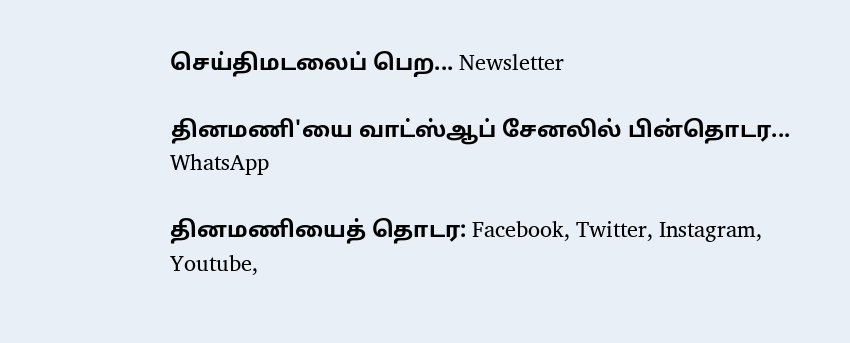செய்திமடலைப் பெற... Newsletter

தினமணி'யை வாட்ஸ்ஆப் சேனலில் பின்தொடர... WhatsApp

தினமணியைத் தொடர: Facebook, Twitter, Instagram, Youtube,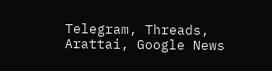Telegram, Threads, Arattai, Google News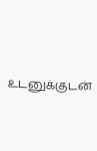உடனுக்குடன்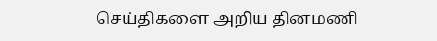செய்திகளை அறிய தினமணி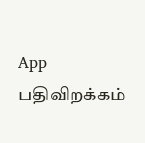App பதிவிறக்கம்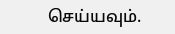செய்யவும்.